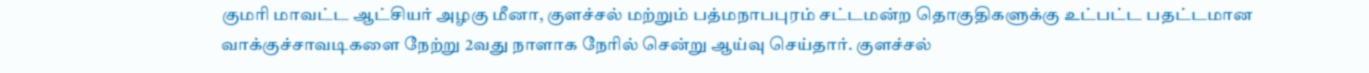குமரி மாவட்ட ஆட்சியர் அழகு மீனா, குளச்சல் மற்றும் பத்மநாபபுரம் சட்டமன்ற தொகுதிகளுக்கு உட்பட்ட பதட்டமான வாக்குச்சாவடிகளை நேற்று 2வது நாளாக நேரில் சென்று ஆய்வு செய்தார். குளச்சல்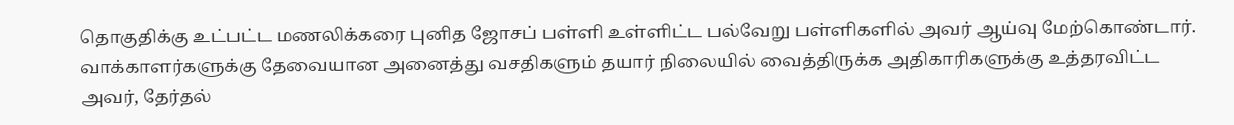தொகுதிக்கு உட்பட்ட மணலிக்கரை புனித ஜோசப் பள்ளி உள்ளிட்ட பல்வேறு பள்ளிகளில் அவர் ஆய்வு மேற்கொண்டார். வாக்காளர்களுக்கு தேவையான அனைத்து வசதிகளும் தயார் நிலையில் வைத்திருக்க அதிகாரிகளுக்கு உத்தரவிட்ட அவர், தேர்தல்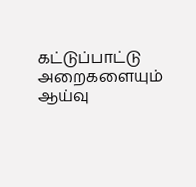கட்டுப்பாட்டு அறைகளையும் ஆய்வு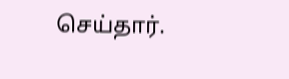செய்தார்.